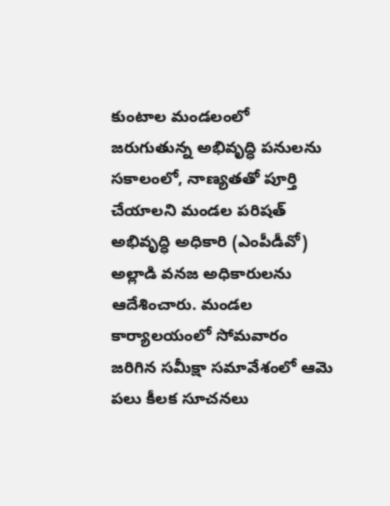కుంటాల మండలంలో జరుగుతున్న అభివృద్ధి పనులను సకాలంలో, నాణ్యతతో పూర్తి చేయాలని మండల పరిషత్ అభివృద్ధి అధికారి (ఎంపీడీవో) అల్లాడి వనజ అధికారులను ఆదేశించారు. మండల కార్యాలయంలో సోమవారం జరిగిన సమీక్షా సమావేశంలో ఆమె పలు కీలక సూచనలు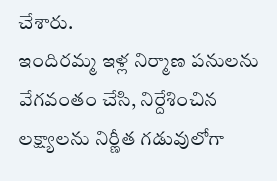చేశారు.
ఇందిరమ్మ ఇళ్ల నిర్మాణ పనులను వేగవంతం చేసి, నిర్దేశించిన లక్ష్యాలను నిర్ణీత గడువులోగా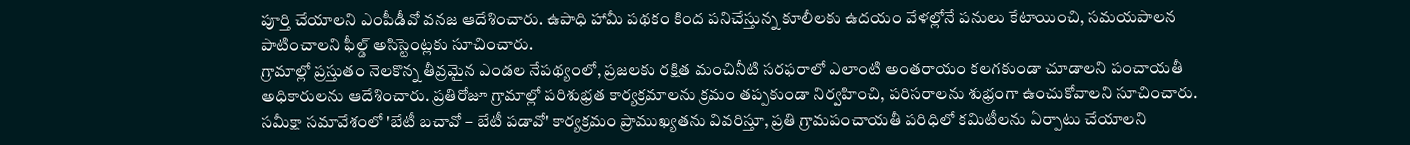పూర్తి చేయాలని ఎంపీడీవో వనజ ఆదేశించారు. ఉపాధి హామీ పథకం కింద పనిచేస్తున్న కూలీలకు ఉదయం వేళల్లోనే పనులు కేటాయించి, సమయపాలన పాటించాలని ఫీల్డ్ అసిస్టెంట్లకు సూచించారు.
గ్రామాల్లో ప్రస్తుతం నెలకొన్న తీవ్రమైన ఎండల నేపథ్యంలో, ప్రజలకు రక్షిత మంచినీటి సరఫరాలో ఎలాంటి అంతరాయం కలగకుండా చూడాలని పంచాయతీ అధికారులను ఆదేశించారు. ప్రతిరోజూ గ్రామాల్లో పరిశుభ్రత కార్యక్రమాలను క్రమం తప్పకుండా నిర్వహించి, పరిసరాలను శుభ్రంగా ఉంచుకోవాలని సూచించారు.
సమీక్షా సమావేశంలో 'బేటీ బచావో – బేటీ పడావో' కార్యక్రమం ప్రాముఖ్యతను వివరిస్తూ, ప్రతి గ్రామపంచాయతీ పరిధిలో కమిటీలను ఏర్పాటు చేయాలని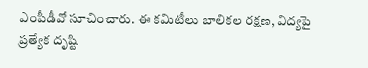ఎంపీడీవో సూచించారు. ఈ కమిటీలు బాలికల రక్షణ, విద్యపై ప్రత్యేక దృష్టి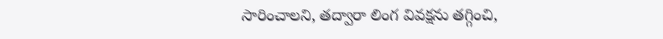సారించాలని, తద్వారా లింగ వివక్షను తగ్గించి,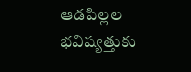ఆడపిల్లల భవిష్యత్తుకు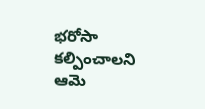భరోసా కల్పించాలని ఆమె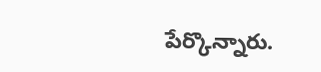పేర్కొన్నారు.